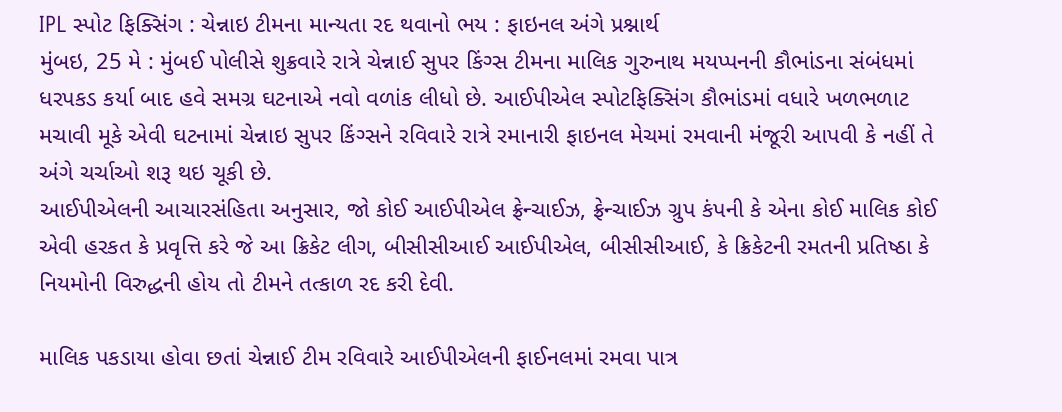IPL સ્પોટ ફિક્સિંગ : ચેન્નાઇ ટીમના માન્યતા રદ થવાનો ભય : ફાઇનલ અંગે પ્રશ્નાર્થ
મુંબઇ, 25 મે : મુંબઈ પોલીસે શુક્રવારે રાત્રે ચેન્નાઈ સુપર કિંગ્સ ટીમના માલિક ગુરુનાથ મયપ્પનની કૌભાંડના સંબંધમાં ધરપકડ કર્યા બાદ હવે સમગ્ર ઘટનાએ નવો વળાંક લીધો છે. આઈપીએલ સ્પોટફિક્સિંગ કૌભાંડમાં વધારે ખળભળાટ મચાવી મૂકે એવી ઘટનામાં ચેન્નાઇ સુપર કિંગ્સને રવિવારે રાત્રે રમાનારી ફાઇનલ મેચમાં રમવાની મંજૂરી આપવી કે નહીં તે અંગે ચર્ચાઓ શરૂ થઇ ચૂકી છે.
આઈપીએલની આચારસંહિતા અનુસાર, જો કોઈ આઈપીએલ ફ્રેન્ચાઈઝ, ફ્રેન્ચાઈઝ ગ્રુપ કંપની કે એના કોઈ માલિક કોઈ એવી હરકત કે પ્રવૃત્તિ કરે જે આ ક્રિકેટ લીગ, બીસીસીઆઈ આઈપીએલ, બીસીસીઆઈ, કે ક્રિકેટની રમતની પ્રતિષ્ઠા કે નિયમોની વિરુદ્ધની હોય તો ટીમને તત્કાળ રદ કરી દેવી.

માલિક પકડાયા હોવા છતાં ચેન્નાઈ ટીમ રવિવારે આઈપીએલની ફાઈનલમાં રમવા પાત્ર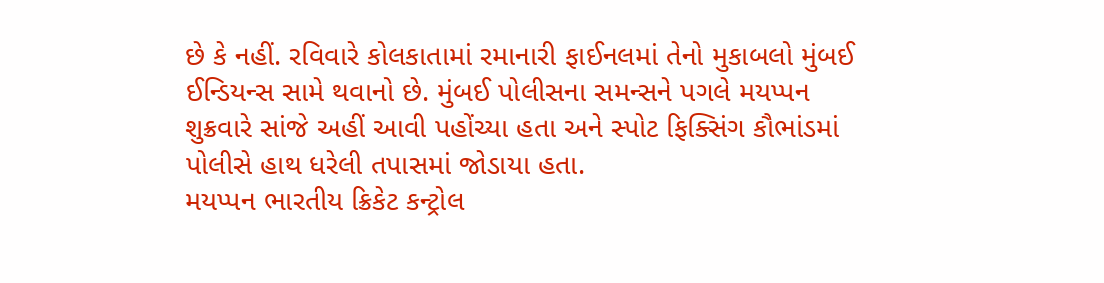છે કે નહીં. રવિવારે કોલકાતામાં રમાનારી ફાઈનલમાં તેનો મુકાબલો મુંબઈ ઈન્ડિયન્સ સામે થવાનો છે. મુંબઈ પોલીસના સમન્સને પગલે મયપ્પન શુક્રવારે સાંજે અહીં આવી પહોંચ્યા હતા અને સ્પોટ ફિક્સિંગ કૌભાંડમાં પોલીસે હાથ ધરેલી તપાસમાં જોડાયા હતા.
મયપ્પન ભારતીય ક્રિકેટ કન્ટ્રોલ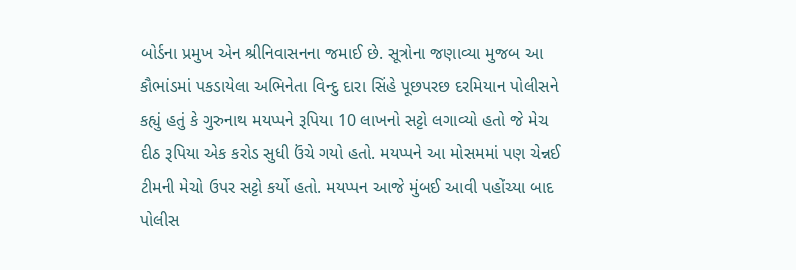બોર્ડના પ્રમુખ એન શ્રીનિવાસનના જમાઈ છે. સૂત્રોના જણાવ્યા મુજબ આ કૌભાંડમાં પકડાયેલા અભિનેતા વિન્દુ દારા સિંહે પૂછપરછ દરમિયાન પોલીસને કહ્યું હતું કે ગુરુનાથ મયપ્પને રૂપિયા 10 લાખનો સટ્ટો લગાવ્યો હતો જે મેચ દીઠ રૂપિયા એક કરોડ સુધી ઉંચે ગયો હતો. મયપ્પને આ મોસમમાં પણ ચેન્નઈ ટીમની મેચો ઉપર સટ્ટો કર્યો હતો. મયપ્પન આજે મુંબઈ આવી પહોંચ્યા બાદ પોલીસ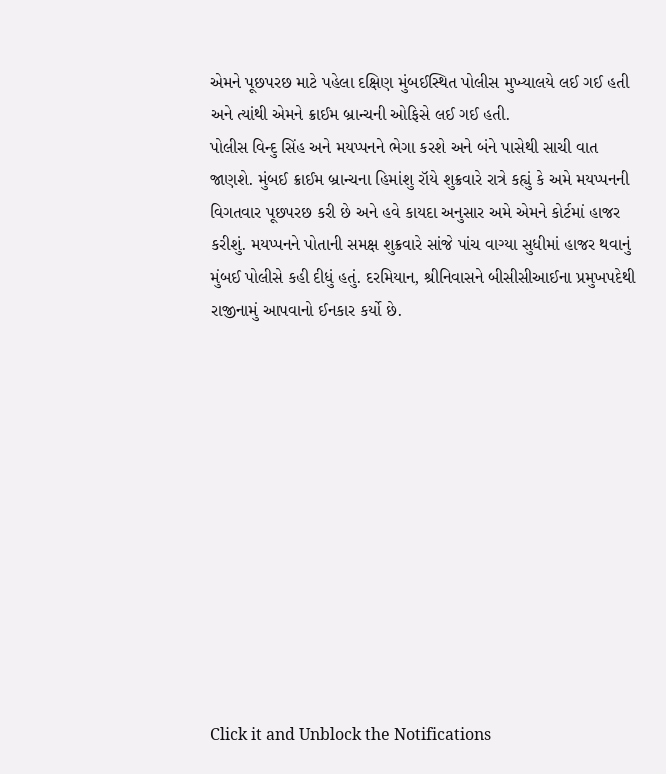એમને પૂછપરછ માટે પહેલા દક્ષિણ મુંબઈસ્થિત પોલીસ મુખ્યાલયે લઈ ગઈ હતી અને ત્યાંથી એમને ક્રાઈમ બ્રાન્ચની ઓફિસે લઈ ગઈ હતી.
પોલીસ વિન્દુ સિંહ અને મયપ્પનને ભેગા કરશે અને બંને પાસેથી સાચી વાત જાણશે. મુંબઈ ક્રાઈમ બ્રાન્ચના હિમાંશુ રૉયે શુક્રવારે રાત્રે કહ્યું કે અમે મયપ્પનની વિગતવાર પૂછપરછ કરી છે અને હવે કાયદા અનુસાર અમે એમને કોર્ટમાં હાજર કરીશું. મયપ્પનને પોતાની સમક્ષ શુક્રવારે સાંજે પાંચ વાગ્યા સુધીમાં હાજર થવાનું મુંબઈ પોલીસે કહી દીધું હતું. દરમિયાન, શ્રીનિવાસને બીસીસીઆઈના પ્રમુખપદેથી રાજીનામું આપવાનો ઈનકાર કર્યો છે.












Click it and Unblock the Notifications